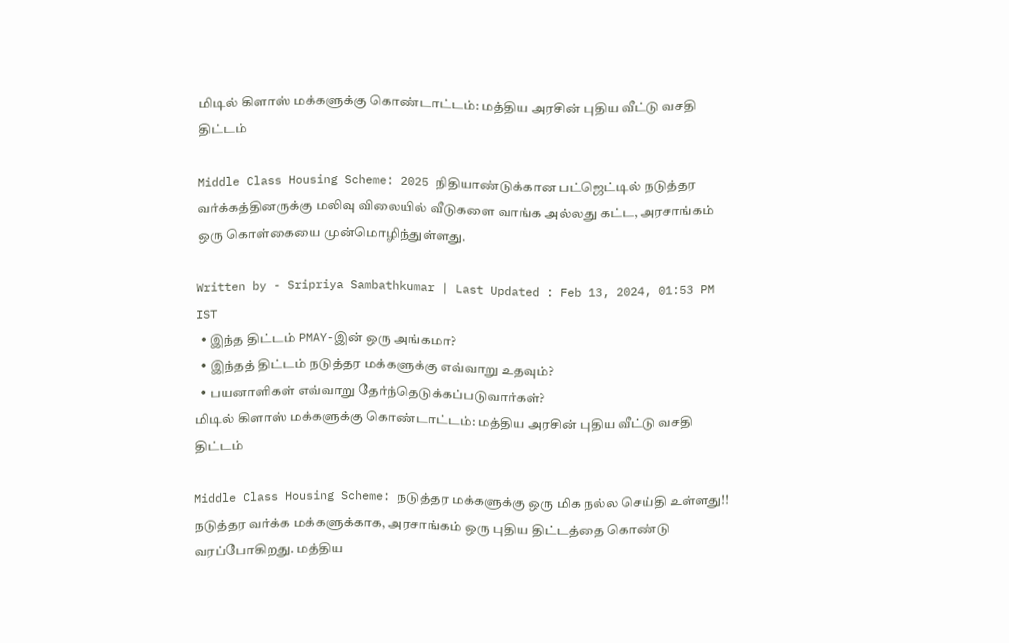மிடில் கிளாஸ் மக்களுக்கு கொண்டாட்டம்: மத்திய அரசின் புதிய வீட்டு வசதி திட்டம்

Middle Class Housing Scheme: 2025 நிதியாண்டுக்கான பட்ஜெட்டில் நடுத்தர வர்க்கத்தினருக்கு மலிவு விலையில் வீடுகளை வாங்க அல்லது கட்ட, அரசாங்கம் ஒரு கொள்கையை முன்மொழிந்துள்ளது.

Written by - Sripriya Sambathkumar | Last Updated : Feb 13, 2024, 01:53 PM IST
  • இந்த திட்டம் PMAY-இன் ஒரு அங்கமா?
  • இந்தத் திட்டம் நடுத்தர மக்களுக்கு எவ்வாறு உதவும்?
  • பயனாளிகள் எவ்வாறு தேர்ந்தெடுக்கப்படுவார்கள்?
மிடில் கிளாஸ் மக்களுக்கு கொண்டாட்டம்: மத்திய அரசின் புதிய வீட்டு வசதி திட்டம்

Middle Class Housing Scheme: நடுத்தர மக்களுக்கு ஒரு மிக நல்ல செய்தி உள்ளது!! நடுத்தர வர்க்க மக்களுக்காக, அரசாங்கம் ஒரு புதிய திட்டத்தை கொண்டு வரப்போகிறது. மத்திய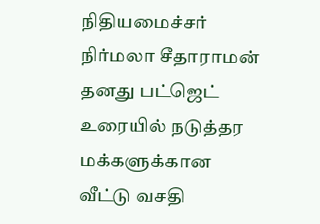நிதியமைச்சர் நிர்மலா சீதாராமன் தனது பட்ஜெட் உரையில் நடுத்தர மக்களுக்கான வீட்டு வசதி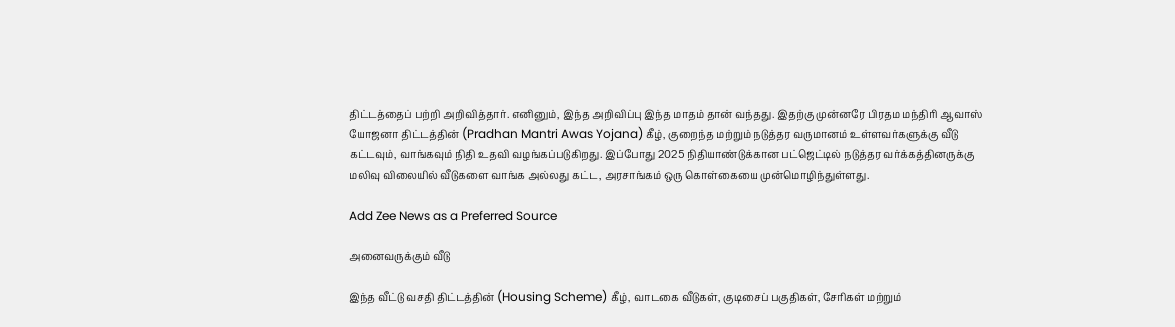திட்டத்தைப் பற்றி அறிவித்தார். எனினும், இந்த அறிவிப்பு இந்த மாதம் தான் வந்தது. இதற்கு முன்னரே பிரதம மந்திரி ஆவாஸ் யோஜனா திட்டத்தின் (Pradhan Mantri Awas Yojana) கீழ், குறைந்த மற்றும் நடுத்தர வருமானம் உள்ளவர்களுக்கு வீடு கட்டவும், வாங்கவும் நிதி உதவி வழங்கப்படுகிறது. இப்போது 2025 நிதியாண்டுக்கான பட்ஜெட்டில் நடுத்தர வர்க்கத்தினருக்கு மலிவு விலையில் வீடுகளை வாங்க அல்லது கட்ட, அரசாங்கம் ஒரு கொள்கையை முன்மொழிந்துள்ளது.

Add Zee News as a Preferred Source

அனைவருக்கும் வீடு

இந்த வீட்டு வசதி திட்டத்தின் (Housing Scheme) கீழ், வாடகை வீடுகள், குடிசைப் பகுதிகள், சேரிகள் மற்றும்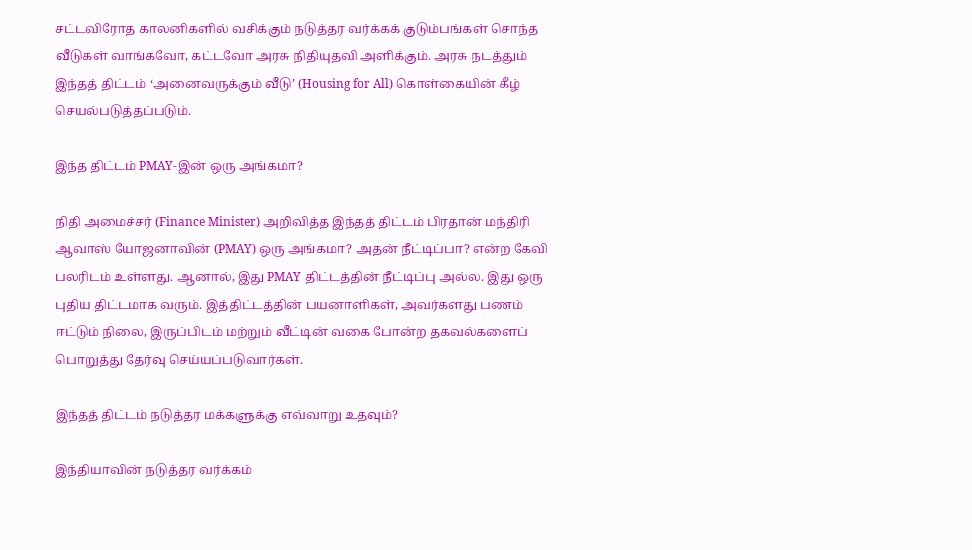சட்டவிரோத காலனிகளில் வசிக்கும் நடுத்தர வர்க்கக் குடும்பங்கள் சொந்த வீடுகள் வாங்கவோ, கட்டவோ அரசு நிதியுதவி அளிக்கும். அரசு நடத்தும் இந்தத் திட்டம் ‘அனைவருக்கும் வீடு’ (Housing for All) கொள்கையின் கீழ் செயல்படுத்தப்படும்.

இந்த திட்டம் PMAY-இன் ஒரு அங்கமா?

நிதி அமைச்சர் (Finance Minister) அறிவித்த இந்தத் திட்டம் பிரதான் மந்திரி ஆவாஸ் யோஜனாவின் (PMAY) ஒரு அங்கமா? அதன் நீட்டிப்பா? என்ற கேவி பலரிடம் உள்ளது. ஆனால், இது PMAY திட்டத்தின் நீட்டிப்பு அல்ல. இது ஒரு புதிய திட்டமாக வரும். இத்திட்டத்தின் பயனாளிகள், அவர்களது பணம் ஈட்டும் நிலை, இருப்பிடம் மற்றும் வீட்டின் வகை போன்ற தகவல்களைப் பொறுத்து தேர்வு செய்யப்படுவார்கள்.

இந்தத் திட்டம் நடுத்தர மக்களுக்கு எவ்வாறு உதவும்?

இந்தியாவின் நடுத்தர வர்க்கம்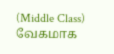(Middle Class) வேகமாக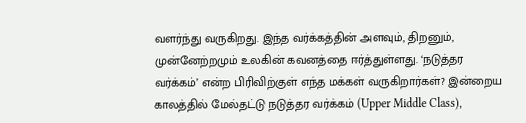வளர்ந்து வருகிறது. இந்த வர்க்கத்தின் அளவும், திறனும், முன்னேற்றமும் உலகின் கவனத்தை ஈர்த்துள்ளது. ‘நடுத்தர வர்க்கம்’ என்ற பிரிவிற்குள் எந்த மக்கள் வருகிறார்கள்? இன்றைய காலத்தில் மேல்தட்டு நடுத்தர வர்க்கம் (Upper Middle Class),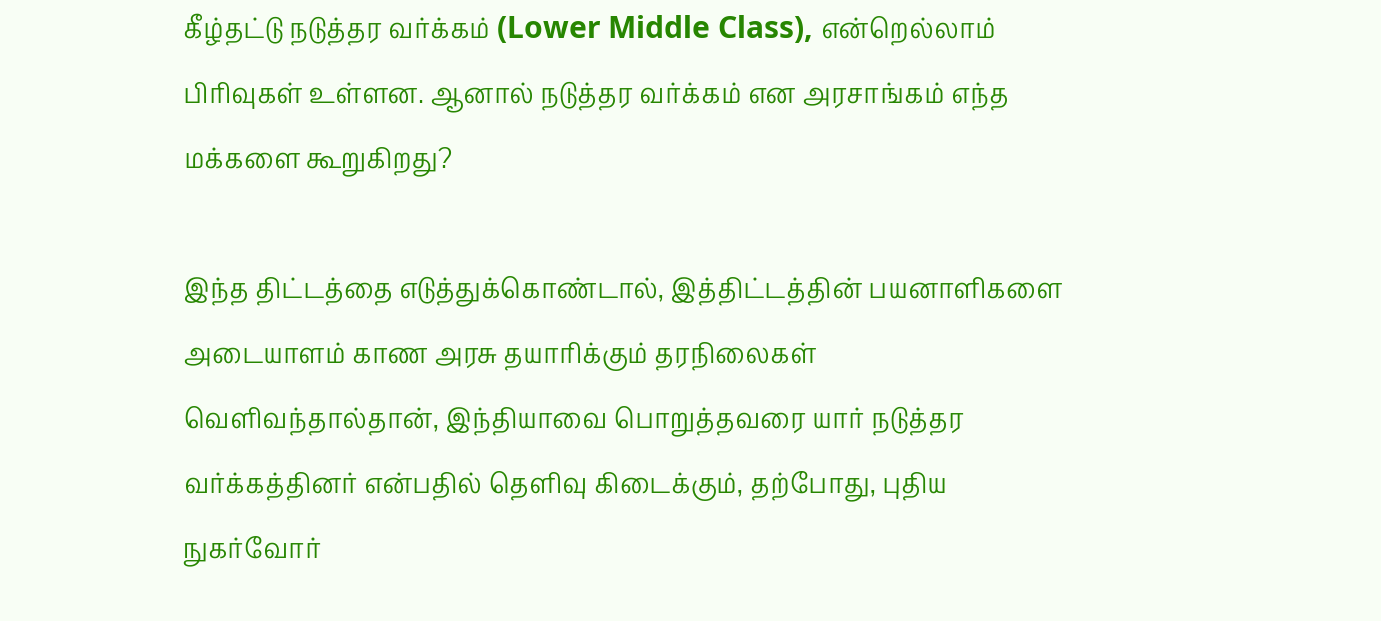கீழ்தட்டு நடுத்தர வர்க்கம் (Lower Middle Class), என்றெல்லாம் பிரிவுகள் உள்ளன. ஆனால் நடுத்தர வர்க்கம் என அரசாங்கம் எந்த மக்களை கூறுகிறது?

இந்த திட்டத்தை எடுத்துக்கொண்டால், இத்திட்டத்தின் பயனாளிகளை அடையாளம் காண அரசு தயாரிக்கும் தரநிலைகள் வெளிவந்தால்தான், இந்தியாவை பொறுத்தவரை யார் நடுத்தர வர்க்கத்தினர் என்பதில் தெளிவு கிடைக்கும், தற்போது, புதிய நுகர்வோர்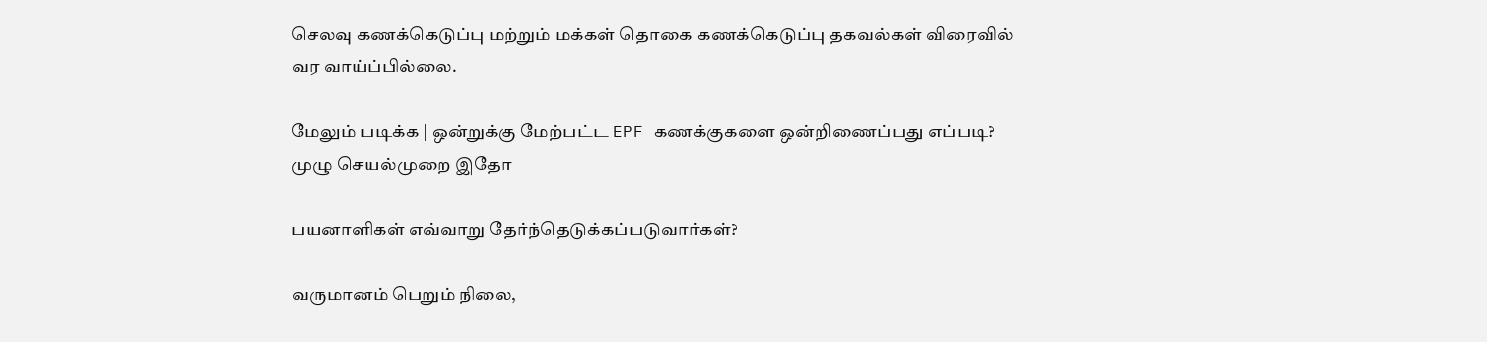செலவு கணக்கெடுப்பு மற்றும் மக்கள் தொகை கணக்கெடுப்பு தகவல்கள் விரைவில் வர வாய்ப்பில்லை.

மேலும் படிக்க | ஒன்றுக்கு மேற்பட்ட EPF கணக்குகளை ஒன்றிணைப்பது எப்படி? முழு செயல்முறை இதோ

பயனாளிகள் எவ்வாறு தேர்ந்தெடுக்கப்படுவார்கள்?

வருமானம் பெறும் நிலை,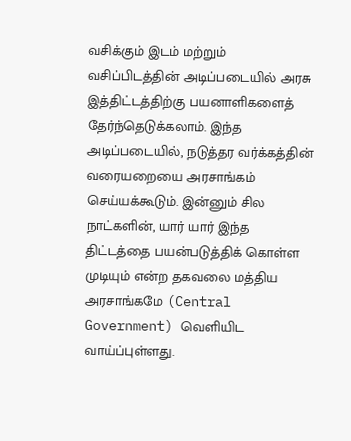வசிக்கும் இடம் மற்றும் வசிப்பிடத்தின் அடிப்படையில் அரசு இத்திட்டத்திற்கு பயனாளிகளைத் தேர்ந்தெடுக்கலாம். இந்த அடிப்படையில், நடுத்தர வர்க்கத்தின் வரையறையை அரசாங்கம் செய்யக்கூடும். இன்னும் சில நாட்களின், யார் யார் இந்த திட்டத்தை பயன்படுத்திக் கொள்ள முடியும் என்ற தகவலை மத்திய அரசாங்கமே (Central Government) வெளியிட வாய்ப்புள்ளது.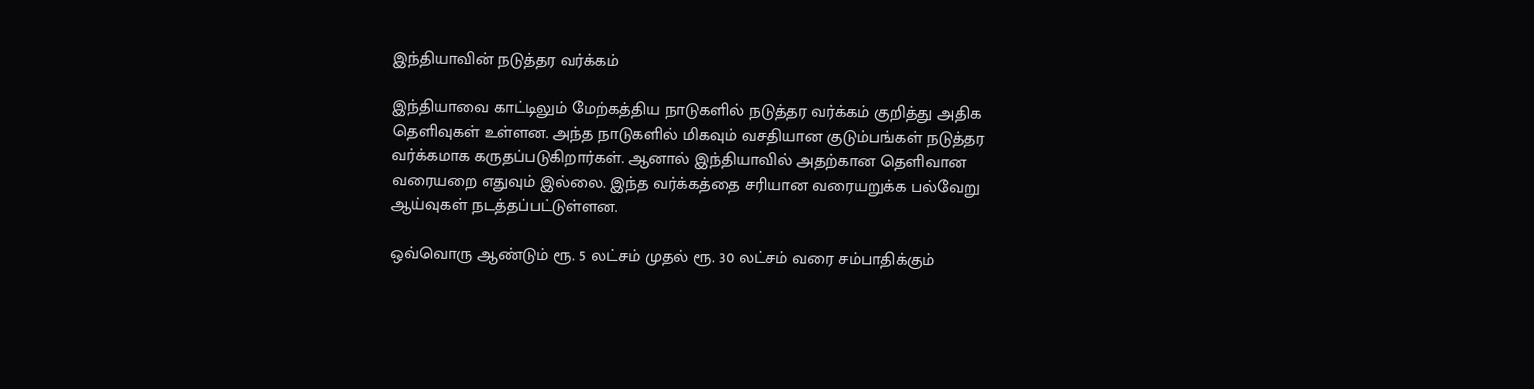இந்தியாவின் நடுத்தர வர்க்கம்

இந்தியாவை காட்டிலும் மேற்கத்திய நாடுகளில் நடுத்தர வர்க்கம் குறித்து அதிக தெளிவுகள் உள்ளன. அந்த நாடுகளில் மிகவும் வசதியான குடும்பங்கள் நடுத்தர வர்க்கமாக கருதப்படுகிறார்கள். ஆனால் இந்தியாவில் அதற்கான தெளிவான வரையறை எதுவும் இல்லை. இந்த வர்க்கத்தை சரியான வரையறுக்க பல்வேறு ஆய்வுகள் நடத்தப்பட்டுள்ளன.

ஒவ்வொரு ஆண்டும் ரூ. 5 லட்சம் முதல் ரூ. 30 லட்சம் வரை சம்பாதிக்கும்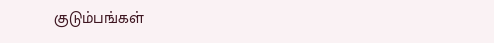குடும்பங்கள்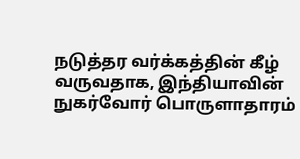நடுத்தர வர்க்கத்தின் கீழ் வருவதாக, இந்தியாவின் நுகர்வோர் பொருளாதாரம்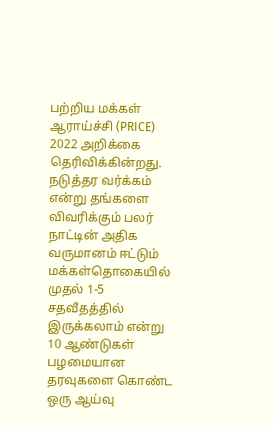பற்றிய மக்கள் ஆராய்ச்சி (PRICE) 2022 அறிக்கை தெரிவிக்கின்றது. நடுத்தர வர்க்கம் என்று தங்களை விவரிக்கும் பலர் நாட்டின் அதிக வருமானம் ஈட்டும் மக்கள்தொகையில் முதல் 1-5 சதவீதத்தில் இருக்கலாம் என்று 10 ஆண்டுகள் பழமையான தரவுகளை கொண்ட ஒரு ஆய்வு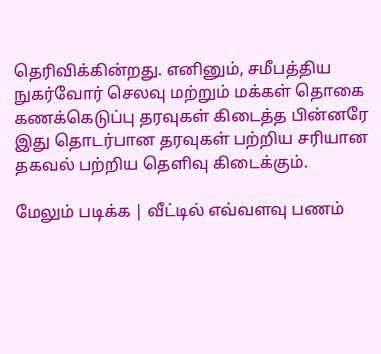தெரிவிக்கின்றது. எனினும், சமீபத்திய நுகர்வோர் செலவு மற்றும் மக்கள் தொகை கணக்கெடுப்பு தரவுகள் கிடைத்த பின்னரே இது தொடர்பான தரவுகள் பற்றிய சரியான தகவல் பற்றிய தெளிவு கிடைக்கும்.

மேலும் படிக்க | வீட்டில் எவ்வளவு பணம்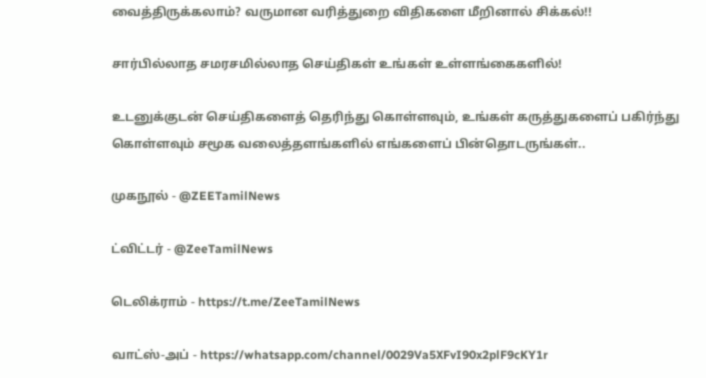வைத்திருக்கலாம்? வருமான வரித்துறை விதிகளை மீறினால் சிக்கல்!!

சார்பில்லாத சமரசமில்லாத செய்திகள் உங்கள் உள்ளங்கைகளில்!

உடனுக்குடன் செய்திகளைத் தெரிந்து கொள்ளவும், உங்கள் கருத்துகளைப் பகிர்ந்து கொள்ளவும் சமூக வலைத்தளங்களில் எங்களைப் பின்தொடருங்கள்..

முகநூல் - @ZEETamilNews

ட்விட்டர் - @ZeeTamilNews

டெலிக்ராம் - https://t.me/ZeeTamilNews

வாட்ஸ்-அப் - https://whatsapp.com/channel/0029Va5XFvI90x2plF9cKY1r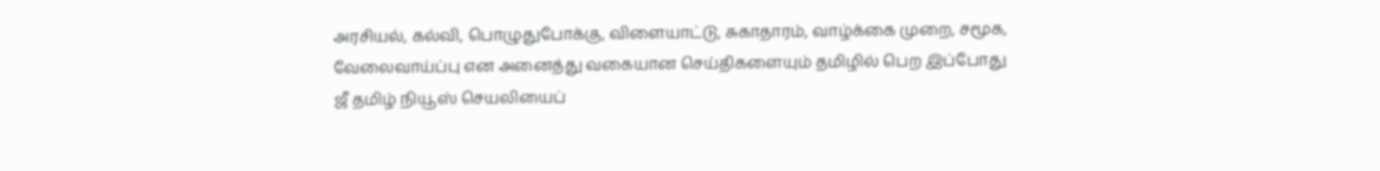அரசியல், கல்வி, பொழுதுபோக்கு, விளையாட்டு, சுகாதாரம், வாழ்க்கை முறை, சமூக, வேலைவாய்ப்பு என அனைத்து வகையான செய்திகளையும் தமிழில் பெற இப்போது ஜீ தமிழ் நியூஸ் செயலியைப்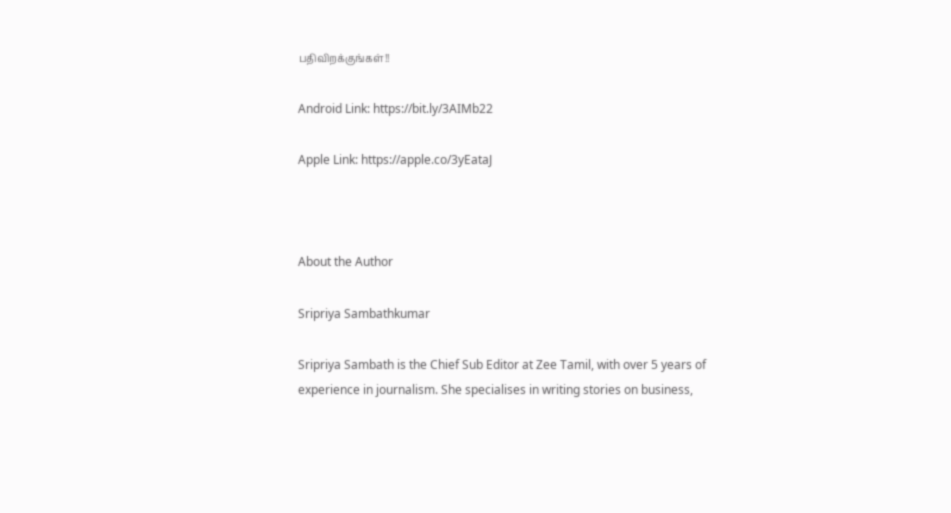பதிவிறக்குங்கள்!!

Android Link: https://bit.ly/3AIMb22

Apple Link: https://apple.co/3yEataJ



About the Author

Sripriya Sambathkumar

Sripriya Sambath is the Chief Sub Editor at Zee Tamil, with over 5 years of experience in journalism. She specialises in writing stories on business,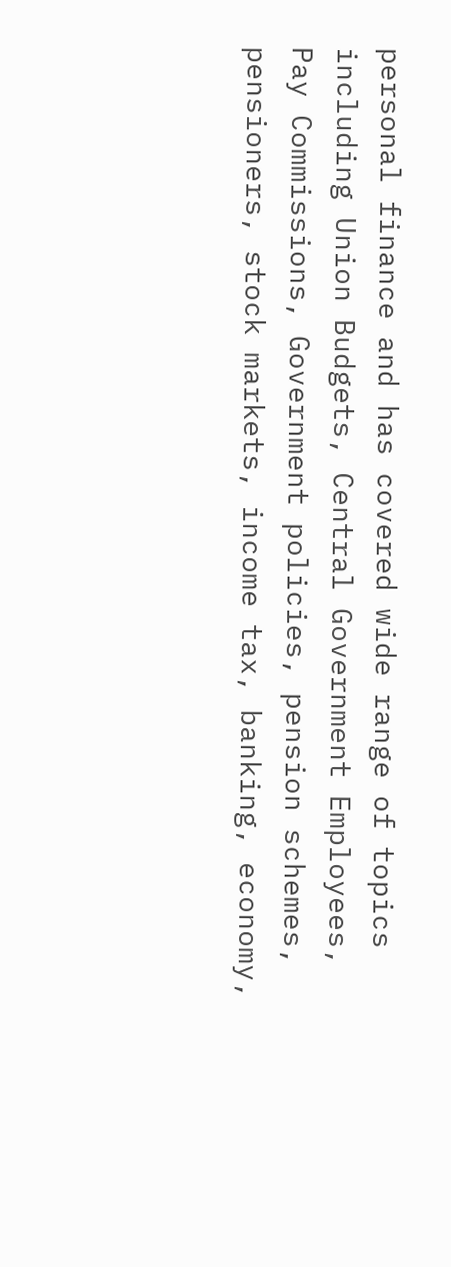personal finance and has covered wide range of topics including Union Budgets, Central Government Employees, Pay Commissions, Government policies, pension schemes, pensioners, stock markets, income tax, banking, economy,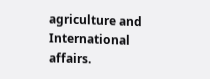agriculture and International affairs.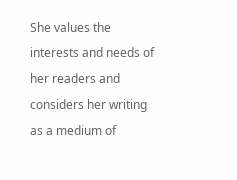She values the interests and needs of her readers and considers her writing as a medium of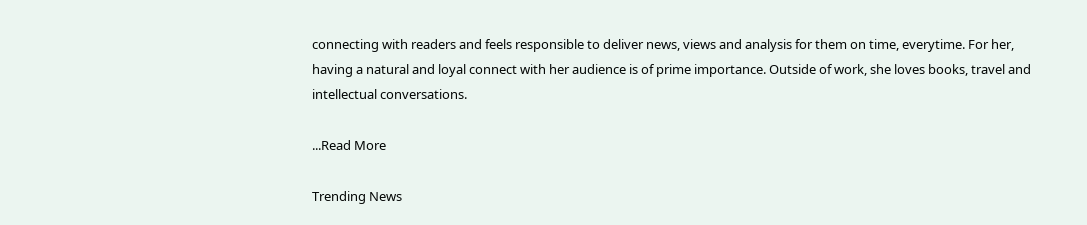connecting with readers and feels responsible to deliver news, views and analysis for them on time, everytime. For her, having a natural and loyal connect with her audience is of prime importance. Outside of work, she loves books, travel and intellectual conversations.

...Read More

Trending News